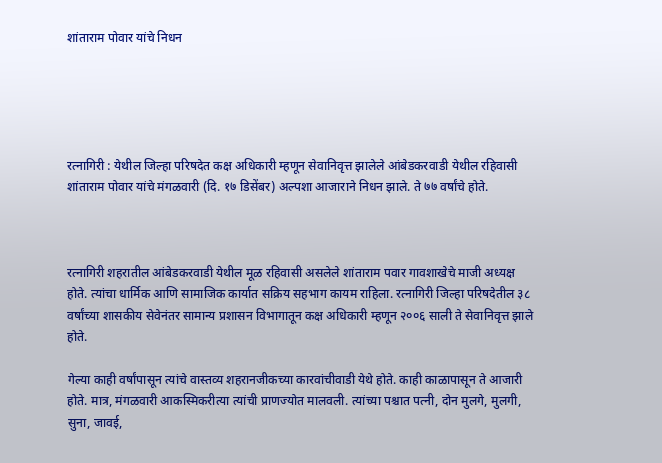शांताराम पोवार यांचे निधन





रत्नागिरी : येथील जिल्हा परिषदेत कक्ष अधिकारी म्हणून सेवानिवृत्त झालेले आंबेडकरवाडी येथील रहिवासी शांताराम पोवार यांचे मंगळवारी (दि. १७ डिसेंबर) अल्पशा आजाराने निधन झाले. ते ७७ वर्षांचे होते.



रत्नागिरी शहरातील आंबेडकरवाडी येथील मूळ रहिवासी असलेले शांताराम पवार गावशाखेचे माजी अध्यक्ष होते. त्यांचा धार्मिक आणि सामाजिक कार्यात सक्रिय सहभाग कायम राहिला. रत्नागिरी जिल्हा परिषदेतील ३८ वर्षांच्या शासकीय सेवेनंतर सामान्य प्रशासन विभागातून कक्ष अधिकारी म्हणून २००६ साली ते सेवानिवृत्त झाले होते.

गेल्या काही वर्षांपासून त्यांचे वास्तव्य शहरानजीकच्या कारवांचीवाडी येथे होते. काही काळापासून ते आजारी होते. मात्र, मंगळवारी आकस्मिकरीत्या त्यांची प्राणज्योत मालवली. त्यांच्या पश्चात पत्नी, दोन मुलगे, मुलगी, सुना, जावई,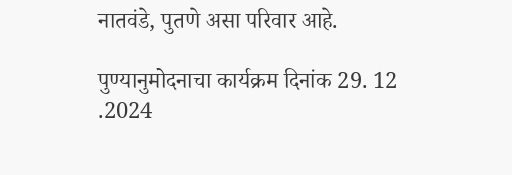नातवंडे, पुतणे असा परिवार आहे.

पुण्यानुमोदनाचा कार्यक्रम दिनांक 29. 12 .2024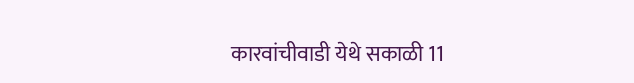कारवांचीवाडी येथे सकाळी 11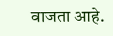वाजता आहे.